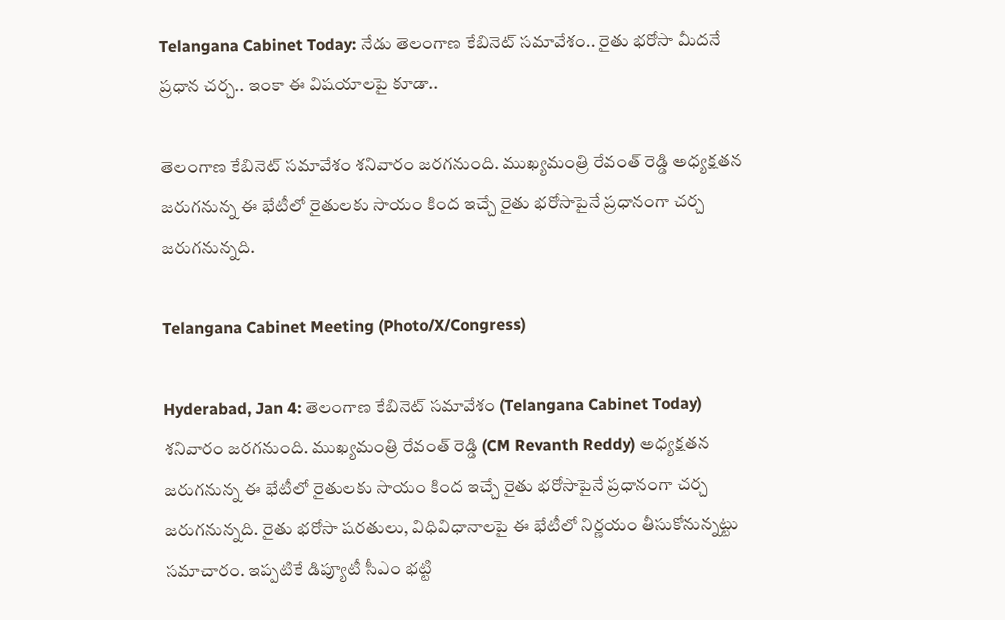Telangana Cabinet Today: నేడు తెలంగాణ కేబినెట్‌ సమావేశం.. రైతు భరోసా మీదనే ప్రధాన చర్చ.. ఇంకా ఈ విషయాలపై కూడా..

తెలంగాణ కేబినెట్‌ సమావేశం శనివారం జరగనుంది. ముఖ్యమంత్రి రేవంత్ రెడ్డి అధ్యక్షతన జరుగనున్న ఈ భేటీలో రైతులకు సాయం కింద ఇచ్చే రైతు భరోసాపైనే ప్రధానంగా చర్చ జరుగనున్నది.

Telangana Cabinet Meeting (Photo/X/Congress)

Hyderabad, Jan 4: తెలంగాణ కేబినెట్‌ సమావేశం (Telangana Cabinet Today) శనివారం జరగనుంది. ముఖ్యమంత్రి రేవంత్ రెడ్డి (CM Revanth Reddy) అధ్యక్షతన జరుగనున్న ఈ భేటీలో రైతులకు సాయం కింద ఇచ్చే రైతు భరోసాపైనే ప్రధానంగా చర్చ జరుగనున్నది. రైతు భరోసా షరతులు, విధివిధానాలపై ఈ భేటీలో నిర్ణయం తీసుకోనున్నట్టు సమాచారం. ఇప్పటికే డిప్యూటీ సీఎం భట్టి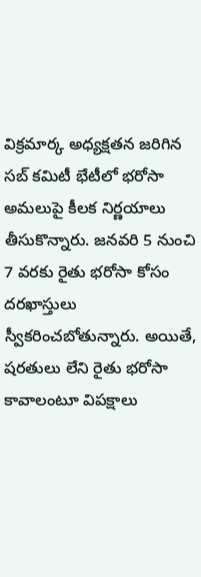విక్రమార్క అధ్యక్షతన జరిగిన సబ్‌ కమిటీ భేటీలో భరోసా అమలుపై కీలక నిర్ణయాలు తీసుకొన్నారు. జనవరి 5 నుంచి 7 వరకు రైతు భరోసా కోసం దరఖాస్తులు స్వీకరించబోతున్నారు. అయితే, షరతులు లేని రైతు భరోసా కావాలంటూ విపక్షాలు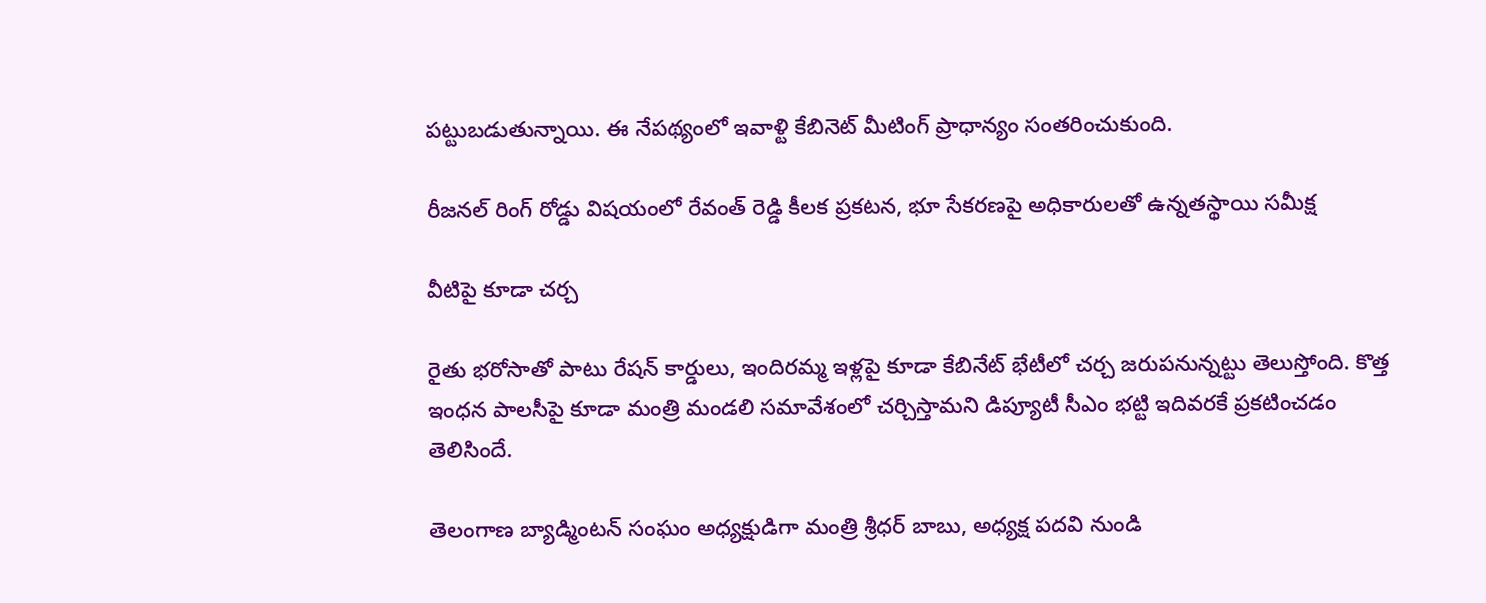పట్టుబడుతున్నాయి. ఈ నేపథ్యంలో ఇవాళ్టి కేబినెట్‌ మీటింగ్‌ ప్రాధాన్యం సంతరించుకుంది.

రీజనల్ రింగ్‌ రోడ్డు విషయంలో రేవంత్‌ రెడ్డి కీలక ప్రకటన, భూ సేకరణపై అధికారులతో ఉన్నతస్థాయి సమీక్ష

వీటిపై కూడా చర్చ

రైతు భరోసాతో పాటు రేషన్‌ కార్డులు, ఇందిరమ్మ ఇళ్లపై కూడా కేబినేట్ భేటీలో చర్చ జరుపనున్నట్టు తెలుస్తోంది. కొత్త ఇంధన పాలసీపై కూడా మంత్రి మండలి సమావేశంలో చర్చిస్తామని డిప్యూటీ సీఎం భట్టి ఇదివరకే ప్రకటించడం తెలిసిందే.

తెలంగాణ బ్యాడ్మింటన్ సంఘం అధ్యక్షుడిగా మంత్రి శ్రీధర్ బాబు, అధ్యక్ష పదవి నుండి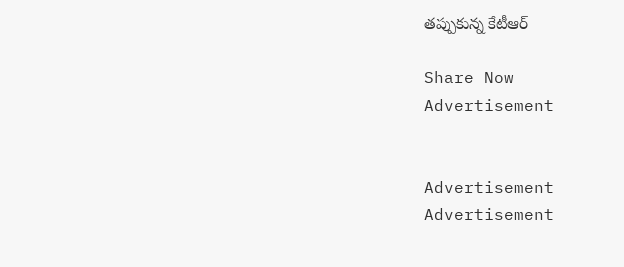తప్పుకున్న కేటీఆర్

Share Now
Advertisement


Advertisement
Advertisement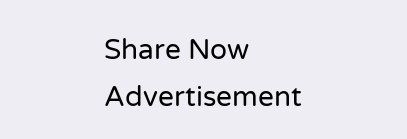Share Now
Advertisement